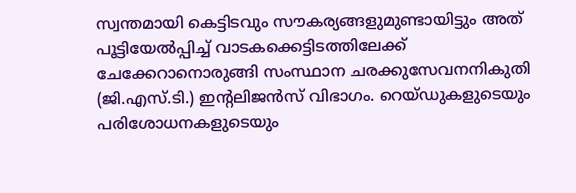സ്വന്തമായി കെട്ടിടവും സൗകര്യങ്ങളുമുണ്ടായിട്ടും അത് പൂട്ടിയേൽപ്പിച്ച് വാടകക്കെട്ടിടത്തിലേക്ക് ചേക്കേറാനൊരുങ്ങി സംസ്ഥാന ചരക്കുസേവനനികുതി (ജി.എസ്.ടി.) ഇന്റലിജൻസ് വിഭാഗം. റെയ്ഡുകളുടെയും പരിശോധനകളുടെയും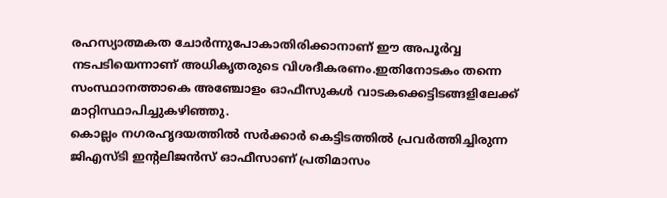രഹസ്യാത്മകത ചോർന്നുപോകാതിരിക്കാനാണ് ഈ അപൂർവ്വ നടപടിയെന്നാണ് അധികൃതരുടെ വിശദീകരണം.ഇതിനോടകം തന്നെ സംസ്ഥാനത്താകെ അഞ്ചോളം ഓഫീസുകൾ വാടകക്കെട്ടിടങ്ങളിലേക്ക് മാറ്റിസ്ഥാപിച്ചുകഴിഞ്ഞു.
കൊല്ലം നഗരഹൃദയത്തിൽ സർക്കാർ കെട്ടിടത്തിൽ പ്രവർത്തിച്ചിരുന്ന ജിഎസ്ടി ഇന്റലിജൻസ് ഓഫീസാണ് പ്രതിമാസം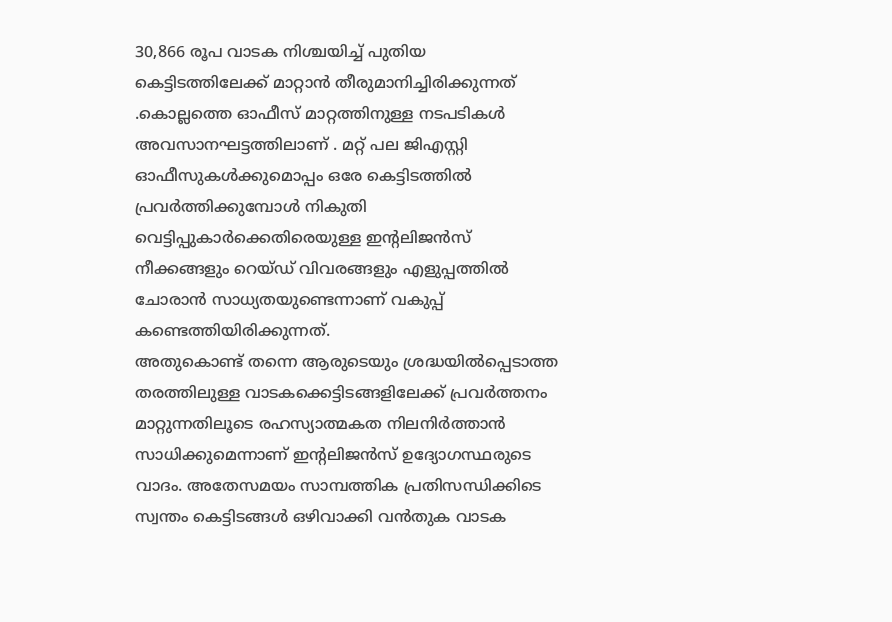30,866 രൂപ വാടക നിശ്ചയിച്ച് പുതിയ കെട്ടിടത്തിലേക്ക് മാറ്റാൻ തീരുമാനിച്ചിരിക്കുന്നത് .കൊല്ലത്തെ ഓഫീസ് മാറ്റത്തിനുള്ള നടപടികൾ അവസാനഘട്ടത്തിലാണ് . മറ്റ് പല ജിഎസ്റ്റി ഓഫീസുകൾക്കുമൊപ്പം ഒരേ കെട്ടിടത്തിൽ പ്രവർത്തിക്കുമ്പോൾ നികുതി വെട്ടിപ്പുകാർക്കെതിരെയുള്ള ഇന്റലിജൻസ് നീക്കങ്ങളും റെയ്ഡ് വിവരങ്ങളും എളുപ്പത്തിൽ ചോരാൻ സാധ്യതയുണ്ടെന്നാണ് വകുപ്പ് കണ്ടെത്തിയിരിക്കുന്നത്.
അതുകൊണ്ട് തന്നെ ആരുടെയും ശ്രദ്ധയിൽപ്പെടാത്ത തരത്തിലുള്ള വാടകക്കെട്ടിടങ്ങളിലേക്ക് പ്രവർത്തനം മാറ്റുന്നതിലൂടെ രഹസ്യാത്മകത നിലനിർത്താൻ സാധിക്കുമെന്നാണ് ഇന്റലിജൻസ് ഉദ്യോഗസ്ഥരുടെ വാദം. അതേസമയം സാമ്പത്തിക പ്രതിസന്ധിക്കിടെ സ്വന്തം കെട്ടിടങ്ങൾ ഒഴിവാക്കി വൻതുക വാടക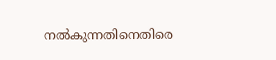നൽകുന്നതിനെതിരെ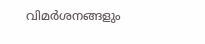വിമർശനങ്ങളും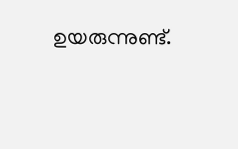ഉയരുന്നുണ്ട്.